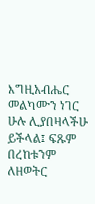እግዚአብሔር መልካሙን ነገር ሁሉ ሊያበዛላችሁ ይችላል፤ ፍጹም በረከቱንም ለዘወትር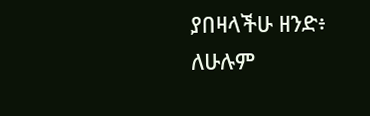ያበዛላችሁ ዘንድ፥ ለሁሉም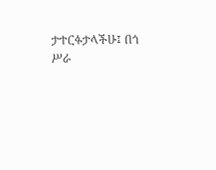ታተርፉታላችሁ፤ በጎ ሥራ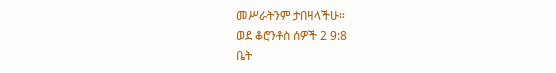መሥራትንም ታበዛላችሁ።
ወደ ቆሮንቶስ ሰዎች 2 9:8
ቤት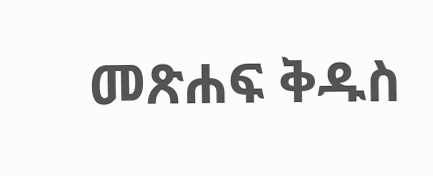መጽሐፍ ቅዱስ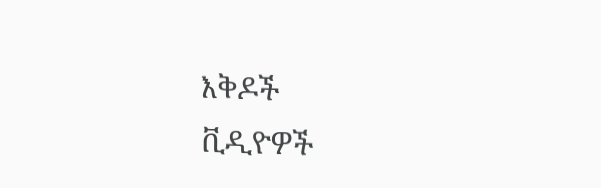እቅዶች
ቪዲዮዎች